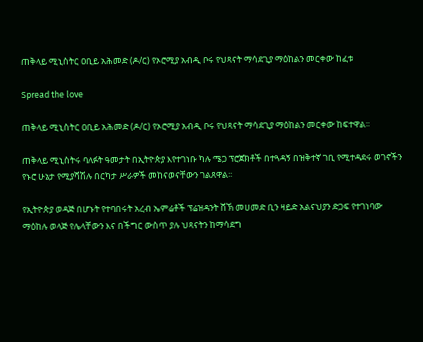ጠቅላይ ሚኒስትር ዐቢይ አሕመድ (ዶ/ር) የኦሮሚያ አብዲ ቦሩ የህጻናት ማሳደጊያ ማዕከልን መርቀው ከፈቱ

Spread the love

ጠቅላይ ሚኒስትር ዐቢይ አሕመድ (ዶ/ር) የኦሮሚያ አብዲ ቦሩ የህጻናት ማሳደጊያ ማዕከልን መርቀው ከፍተዋል፡፡

ጠቅላይ ሚኒስትሩ ባለፉት ዓመታት በኢትዮጵያ እየተገነቡ ካሉ ሜጋ ፕሮጀክቶች በተጓዳኝ በዝቅተኛ ገቢ የሚተዳደሩ ወገኖችን የኑሮ ሁኔታ የሚያሻሽሉ በርካታ ሥራዎች መከናወናቸውን ገልጸዋል፡፡

የኢትዮጵያ ወዳጅ በሆኑት የተባበሩት አረብ ኤምሬቶች ፕሬዝዳንት ሸኽ መሀመድ ቢን ዛይድ አልናህያን ድጋፍ የተገነባው ማዕከሉ ወላጅ የሌላቸውን እና በችግር ውስጥ ያሉ ህጻናትን ከማሳደግ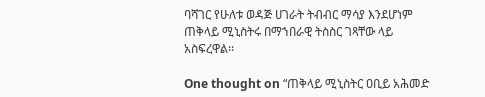ባሻገር የሁለቱ ወዳጅ ሀገራት ትብብር ማሳያ እንደሆነም ጠቅላይ ሚኒስትሩ በማኀበራዊ ትስስር ገጻቸው ላይ አስፍረዋል፡፡

One thought on “ጠቅላይ ሚኒስትር ዐቢይ አሕመድ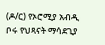(ዶ/ር) የኦሮሚያ አብዲ ቦሩ የህጻናት ማሳደጊያ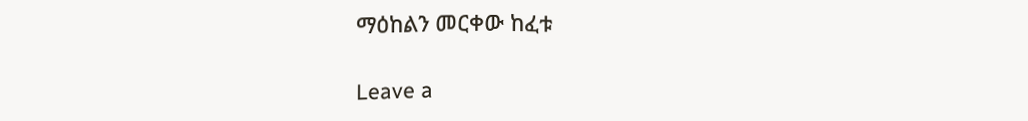ማዕከልን መርቀው ከፈቱ

Leave a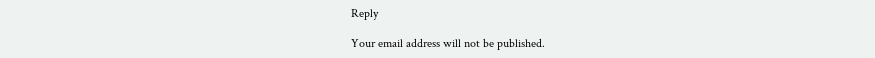Reply

Your email address will not be published.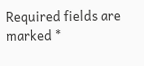Required fields are marked *